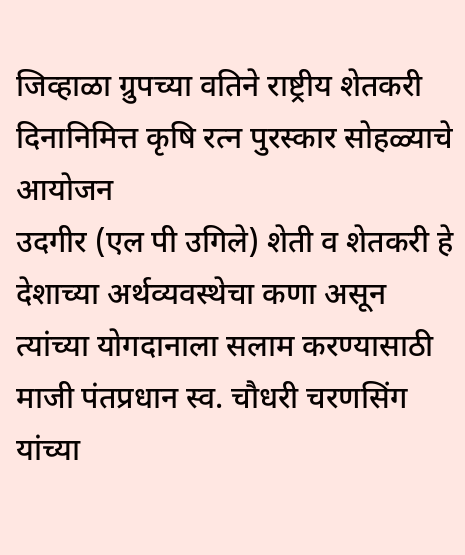जिव्हाळा ग्रुपच्या वतिने राष्ट्रीय शेतकरी दिनानिमित्त कृषि रत्न पुरस्कार सोहळ्याचे आयोजन
उदगीर (एल पी उगिले) शेती व शेतकरी हे देशाच्या अर्थव्यवस्थेचा कणा असून त्यांच्या योगदानाला सलाम करण्यासाठी माजी पंतप्रधान स्व. चौधरी चरणसिंग यांच्या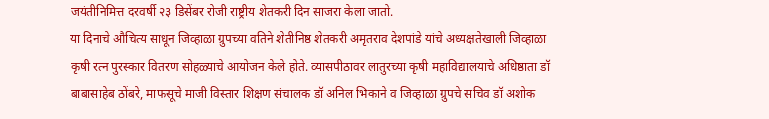जयंतीनिमित्त दरवर्षी २३ डिसेंबर रोजी राष्ट्रीय शेतकरी दिन साजरा केला जातो.
या दिनाचे औचित्य साधून जिव्हाळा ग्रुपच्या वतिने शेतीनिष्ठ शेतकरी अमृतराव देशपांडे यांचे अध्यक्षतेखाली जिव्हाळा कृषी रत्न पुरस्कार वितरण सोहळ्याचे आयोजन केले होते. व्यासपीठावर लातुरच्या कृषी महाविद्यालयाचे अधिष्ठाता डॉ बाबासाहेब ठोंबरे, माफसूचे माजी विस्तार शिक्षण संचालक डॉ अनिल भिकाने व जिव्हाळा ग्रुपचे सचिव डॉ अशोक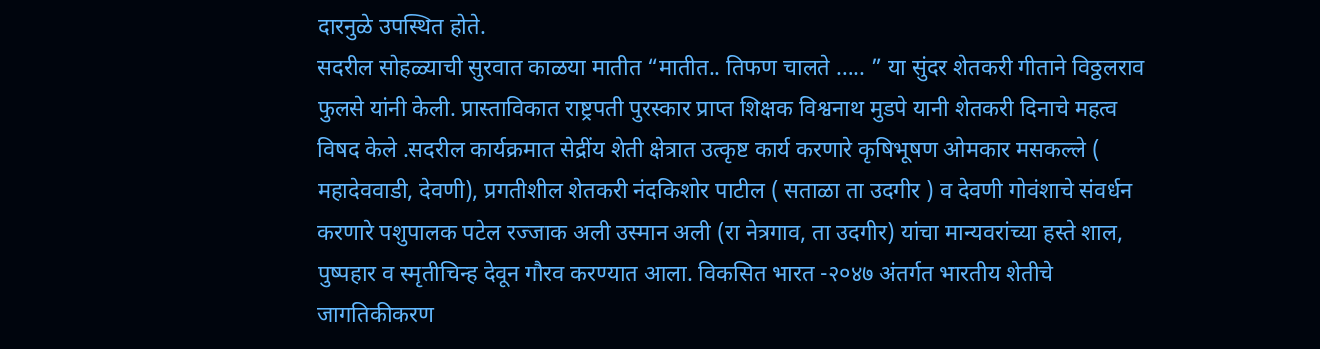दारनुळे उपस्थित होते.
सदरील सोहळ्याची सुरवात काळया मातीत “मातीत.. तिफण चालते ….. ” या सुंदर शेतकरी गीताने विठ्ठलराव फुलसे यांनी केली. प्रास्ताविकात राष्ट्रपती पुरस्कार प्राप्त शिक्षक विश्वनाथ मुडपे यानी शेतकरी दिनाचे महत्व विषद केले .सदरील कार्यक्रमात सेद्रींय शेती क्षेत्रात उत्कृष्ट कार्य करणारे कृषिभूषण ओमकार मसकल्ले ( महादेववाडी, देवणी), प्रगतीशील शेतकरी नंदकिशोर पाटील ( सताळा ता उदगीर ) व देवणी गोवंशाचे संवर्धन करणारे पशुपालक पटेल रज्जाक अली उस्मान अली (रा नेत्रगाव, ता उदगीर) यांचा मान्यवरांच्या हस्ते शाल, पुष्पहार व स्मृतीचिन्ह देवून गौरव करण्यात आला. विकसित भारत -२०४७ अंतर्गत भारतीय शेतीचे जागतिकीकरण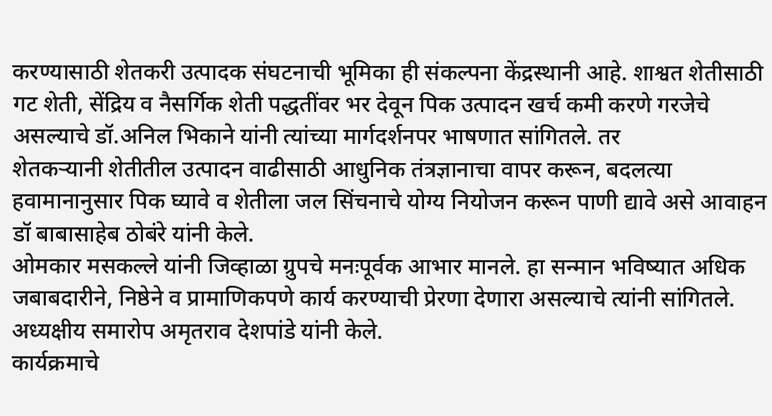करण्यासाठी शेतकरी उत्पादक संघटनाची भूमिका ही संकल्पना केंद्रस्थानी आहे. शाश्वत शेतीसाठी गट शेती, सेंद्रिय व नैसर्गिक शेती पद्धतींवर भर देवून पिक उत्पादन खर्च कमी करणे गरजेचे असल्याचे डॉ.अनिल भिकाने यांनी त्यांच्या मार्गदर्शनपर भाषणात सांगितले. तर
शेतकऱ्यानी शेतीतील उत्पादन वाढीसाठी आधुनिक तंत्रज्ञानाचा वापर करून, बदलत्या हवामानानुसार पिक घ्यावे व शेतीला जल सिंचनाचे योग्य नियोजन करून पाणी द्यावे असे आवाहन डॉ बाबासाहेब ठोबंरे यांनी केले.
ओमकार मसकल्ले यांनी जिव्हाळा ग्रुपचे मनःपूर्वक आभार मानले. हा सन्मान भविष्यात अधिक जबाबदारीने, निष्ठेने व प्रामाणिकपणे कार्य करण्याची प्रेरणा देणारा असल्याचे त्यांनी सांगितले. अध्यक्षीय समारोप अमृतराव देशपांडे यांनी केले.
कार्यक्रमाचे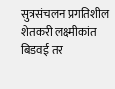सुत्रसंचलन प्रगतिशील शेतकरी लक्ष्मीकांत बिडवई तर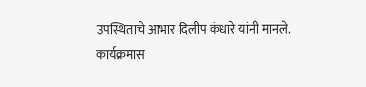उपस्थिताचे आभार दिलीप कंधारे यांनी मानले.
कार्यक्रमास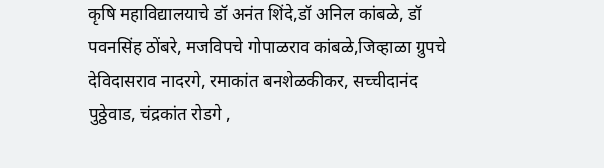कृषि महाविद्यालयाचे डॉ अनंत शिंदे,डॉ अनिल कांबळे, डॉ पवनसिंह ठोंबरे, मजविपचे गोपाळराव कांबळे,जिव्हाळा ग्रुपचे देविदासराव नादरगे, रमाकांत बनशेळकीकर, सच्चीदानंद पुठ्ठेवाड, चंद्रकांत रोडगे ,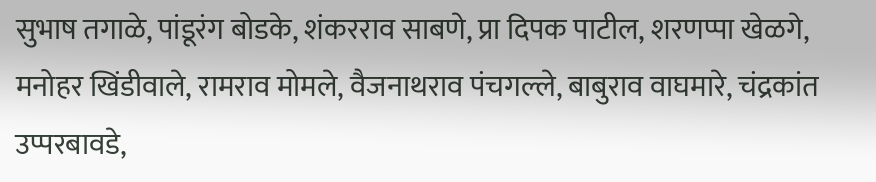सुभाष तगाळे, पांडूरंग बोडके, शंकरराव साबणे, प्रा दिपक पाटील, शरणप्पा खेळगे, मनोहर खिंडीवाले, रामराव मोमले, वैजनाथराव पंचगल्ले, बाबुराव वाघमारे, चंद्रकांत उप्परबावडे,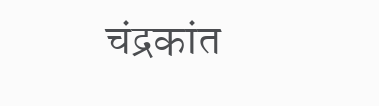चंद्रकांत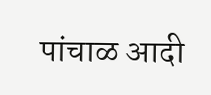पांचाळ आदी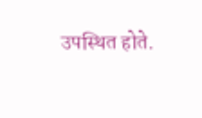उपस्थित होते.